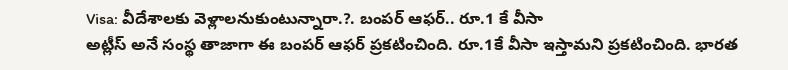Visa: వీదేశాలకు వెళ్లాలనుకుంటున్నారా.?. బంపర్ ఆఫర్.. రూ.1 కే వీసా
అట్లీస్ అనే సంస్థ తాజాగా ఈ బంపర్ ఆఫర్ ప్రకటించింది. రూ.1కే వీసా ఇస్తామని ప్రకటించింది. భారత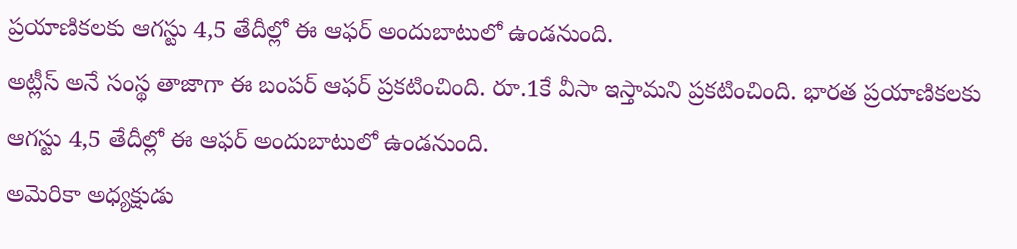ప్రయాణికలకు ఆగస్టు 4,5 తేదీల్లో ఈ ఆఫర్ అందుబాటులో ఉండనుంది.
అట్లీస్ అనే సంస్థ తాజాగా ఈ బంపర్ ఆఫర్ ప్రకటించింది. రూ.1కే వీసా ఇస్తామని ప్రకటించింది. భారత ప్రయాణికలకు ఆగస్టు 4,5 తేదీల్లో ఈ ఆఫర్ అందుబాటులో ఉండనుంది.
అమెరికా అధ్యక్షుడు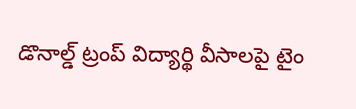డొనాల్డ్ ట్రంప్ విద్యార్థి వీసాలపై టైం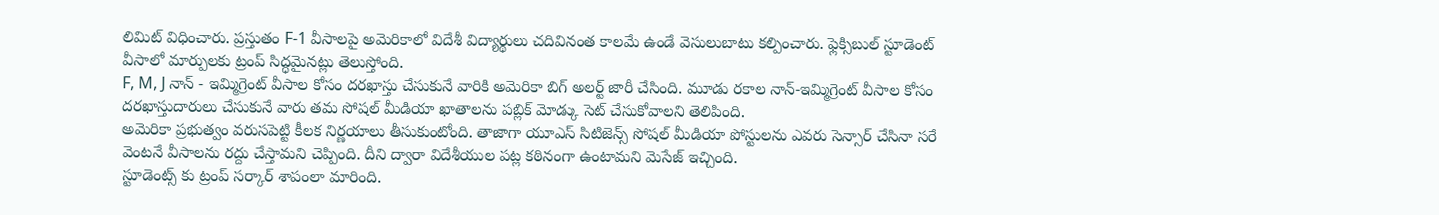లిమిట్ విధించారు. ప్రస్తుతం F-1 వీసాలపై అమెరికాలో విదేశీ విద్యార్థులు చదివినంత కాలమే ఉండే వెసులుబాటు కల్పించారు. ఫ్లెక్సిబుల్ స్టూడెంట్ వీసాలో మార్పులకు ట్రంప్ సిద్ధమైనట్లు తెలుస్తోంది.
F, M, J నాన్ - ఇమ్మిగ్రెంట్ వీసాల కోసం దరఖాస్తు చేసుకునే వారికి అమెరికా బిగ్ అలర్ట్ జారీ చేసింది. మూడు రకాల నాన్-ఇమ్మిగ్రెంట్ వీసాల కోసం దరఖాస్తుదారులు చేసుకునే వారు తమ సోషల్ మీడియా ఖాతాలను పబ్లిక్ మోడ్కు సెట్ చేసుకోవాలని తెలిపింది.
అమెరికా ప్రభుత్వం వరుసపెట్టి కీలక నిర్ణయాలు తీసుకుంటోంది. తాజాగా యూఎస్ సిటిజెన్స్ సోషల్ మీడియా పోస్టులను ఎవరు సెన్సార్ చేసినా సరే వెంటనే వీసాలను రద్దు చేస్తామని చెప్పింది. దీని ద్వారా విదేశీయుల పట్ల కఠినంగా ఉంటామని మెసేజ్ ఇచ్చింది.
స్టూడెంట్స్ కు ట్రంప్ సర్కార్ శాపంలా మారింది.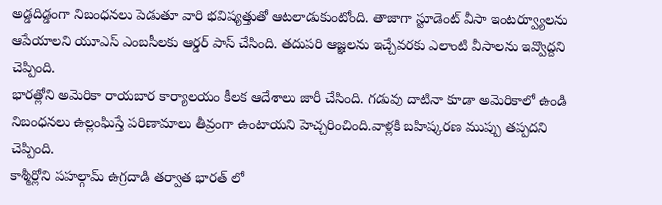అడ్డదిడ్డంగా నిబంధనలు పెడుతూ వారి భవిష్యత్తుతో ఆటలాడుకుంటోంది. తాజాగా స్టూడెంట్ వీసా ఇంటర్వ్యూలను ఆపేయాలని యూఎస్ ఎంబసీలకు ఆర్డర్ పాస్ చేసింది. తదుపరి ఆజ్ఞలను ఇచ్చేవరకు ఎలాంటి వీసాలను ఇవ్వొద్దని చెప్పింది.
భారత్లోని అమెరికా రాయబార కార్యాలయం కీలక ఆదేశాలు జారీ చేసింది. గడువు దాటినా కూడా అమెరికాలో ఉండి నిబంధనలు ఉల్లంఘిస్తే పరిణామాలు తీవ్రంగా ఉంటాయని హెచ్చరించింది.వాళ్లకి బహిష్కరణ ముప్పు తప్పదని చెప్పింది.
కాశ్మీర్లోని పహల్గామ్ ఉగ్రదాడి తర్వాత భారత్ లో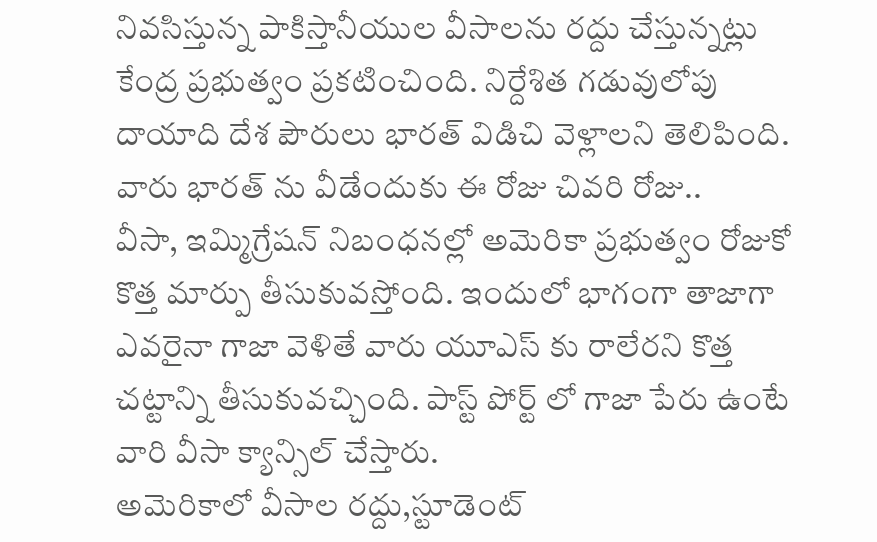నివసిస్తున్న పాకిస్తానీయుల వీసాలను రద్దు చేస్తున్నట్లు కేంద్ర ప్రభుత్వం ప్రకటించింది. నిర్దేశిత గడువులోపు దాయాది దేశ పౌరులు భారత్ విడిచి వెళ్లాలని తెలిపింది. వారు భారత్ ను వీడేందుకు ఈ రోజు చివరి రోజు..
వీసా, ఇమ్మిగ్రేషన్ నిబంధనల్లో అమెరికా ప్రభుత్వం రోజుకో కొత్త మార్పు తీసుకువస్తోంది. ఇందులో భాగంగా తాజాగా ఎవరైనా గాజా వెళితే వారు యూఎస్ కు రాలేరని కొత్త చట్టాన్ని తీసుకువచ్చింది. పాస్ట్ పోర్ట్ లో గాజా పేరు ఉంటే వారి వీసా క్యాన్సిల్ చేస్తారు.
అమెరికాలో వీసాల రద్దు,స్టూడెంట్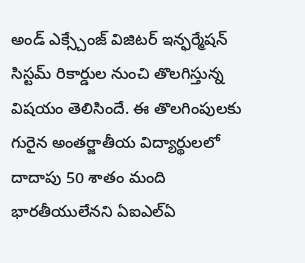అండ్ ఎక్స్చేంజ్ విజిటర్ ఇన్ఫర్మేషన్ సిస్టమ్ రికార్డుల నుంచి తొలగిస్తున్న విషయం తెలిసిందే. ఈ తొలగింపులకు గురైన అంతర్జాతీయ విద్యార్థులలో దాదాపు 50 శాతం మంది భారతీయులేనని ఏఐఎల్ఏ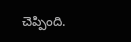చెప్పింది.